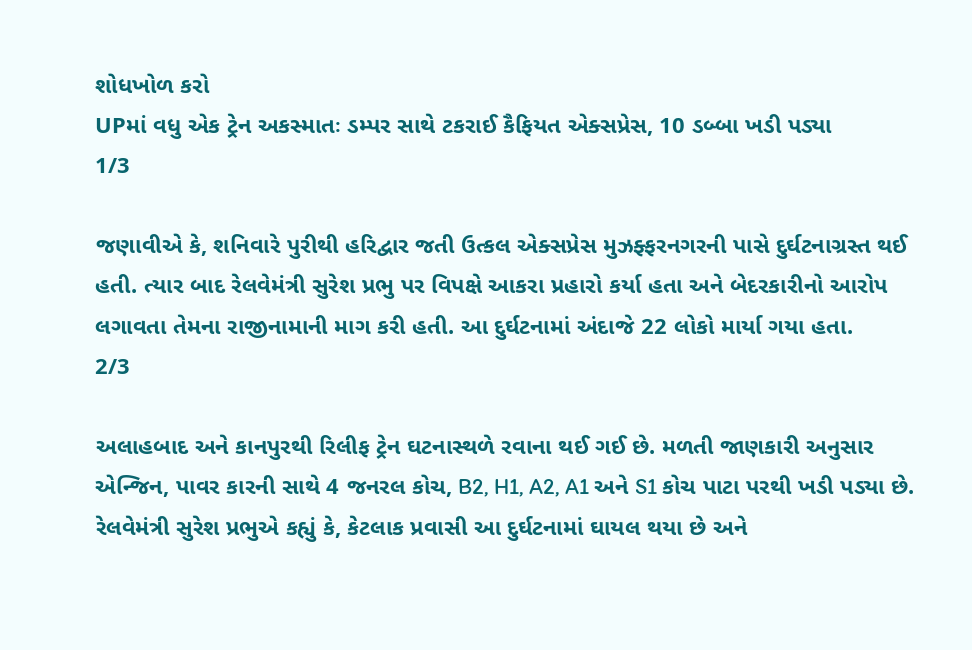શોધખોળ કરો
UPમાં વધુ એક ટ્રેન અકસ્માતઃ ડમ્પર સાથે ટકરાઈ કૈફિયત એક્સપ્રેસ, 10 ડબ્બા ખડી પડ્યા
1/3

જણાવીએ કે, શનિવારે પુરીથી હરિદ્વાર જતી ઉત્કલ એક્સપ્રેસ મુઝફ્ફરનગરની પાસે દુર્ઘટનાગ્રસ્ત થઈ હતી. ત્યાર બાદ રેલવેમંત્રી સુરેશ પ્રભુ પર વિપક્ષે આકરા પ્રહારો કર્યા હતા અને બેદરકારીનો આરોપ લગાવતા તેમના રાજીનામાની માગ કરી હતી. આ દુર્ઘટનામાં અંદાજે 22 લોકો માર્યા ગયા હતા.
2/3

અલાહબાદ અને કાનપુરથી રિલીફ ટ્રેન ઘટનાસ્થળે રવાના થઈ ગઈ છે. મળતી જાણકારી અનુસાર એન્જિન, પાવર કારની સાથે 4 જનરલ કોચ, B2, H1, A2, A1 અને S1 કોચ પાટા પરથી ખડી પડ્યા છે. રેલવેમંત્રી સુરેશ પ્રભુએ કહ્યું કે, કેટલાક પ્રવાસી આ દુર્ઘટનામાં ઘાયલ થયા છે અને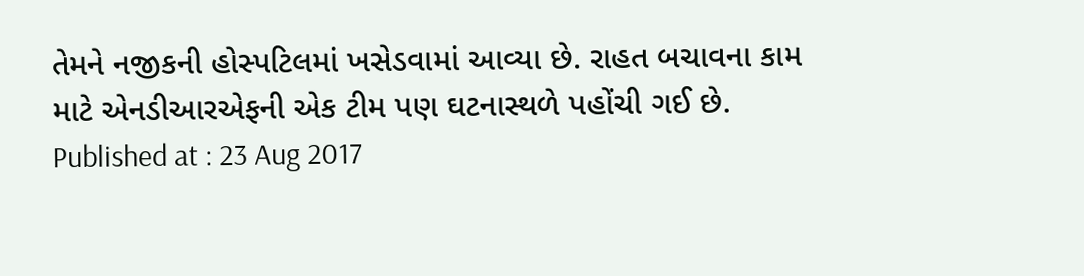તેમને નજીકની હોસ્પટિલમાં ખસેડવામાં આવ્યા છે. રાહત બચાવના કામ માટે એનડીઆરએફની એક ટીમ પણ ઘટનાસ્થળે પહોંચી ગઈ છે.
Published at : 23 Aug 2017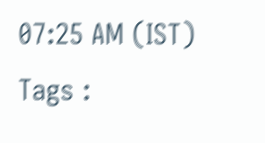07:25 AM (IST)
Tags :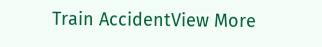Train AccidentView More